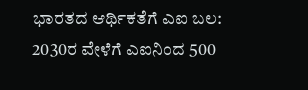ಭಾರತದ ಆರ್ಥಿಕತೆಗೆ ಎಐ ಬಲ: 2030ರ ವೇಳೆಗೆ ಎಐನಿಂದ 500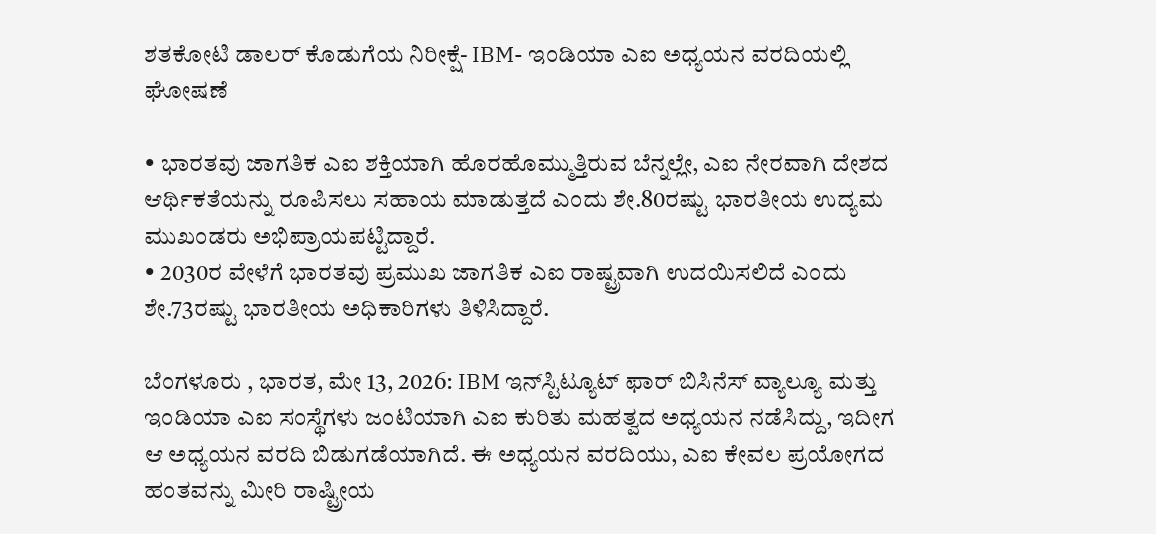ಶತಕೋಟಿ ಡಾಲರ್ ಕೊಡುಗೆಯ ನಿರೀಕ್ಷೆ- IBM- ಇಂಡಿಯಾ ಎಐ ಅಧ್ಯಯನ ವರದಿಯಲ್ಲಿ ಘೋಷಣೆ

• ಭಾರತವು ಜಾಗತಿಕ ಎಐ ಶಕ್ತಿಯಾಗಿ ಹೊರಹೊಮ್ಮುತ್ತಿರುವ ಬೆನ್ನಲ್ಲೇ, ಎಐ ನೇರವಾಗಿ ದೇಶದ ಆರ್ಥಿಕತೆಯನ್ನು ರೂಪಿಸಲು ಸಹಾಯ ಮಾಡುತ್ತದೆ ಎಂದು ಶೇ.80ರಷ್ಟು ಭಾರತೀಯ ಉದ್ಯಮ ಮುಖಂಡರು ಅಭಿಪ್ರಾಯಪಟ್ಟಿದ್ದಾರೆ.
• 2030ರ ವೇಳೆಗೆ ಭಾರತವು ಪ್ರಮುಖ ಜಾಗತಿಕ ಎಐ ರಾಷ್ಟ್ರವಾಗಿ ಉದಯಿಸಲಿದೆ ಎಂದು ಶೇ.73ರಷ್ಟು ಭಾರತೀಯ ಅಧಿಕಾರಿಗಳು ತಿಳಿಸಿದ್ದಾರೆ.

ಬೆಂಗಳೂರು , ಭಾರತ, ಮೇ 13, 2026: IBM ಇನ್‌ಸ್ಟಿಟ್ಯೂಟ್ ಫಾರ್ ಬಿಸಿನೆಸ್ ವ್ಯಾಲ್ಯೂ ಮತ್ತು ಇಂಡಿಯಾ ಎಐ ಸಂಸ್ಥೆಗಳು ಜಂಟಿಯಾಗಿ ಎಐ ಕುರಿತು ಮಹತ್ವದ ಅಧ್ಯಯನ ನಡೆಸಿದ್ದು, ಇದೀಗ ಆ ಅಧ್ಯಯನ ವರದಿ ಬಿಡುಗಡೆಯಾಗಿದೆ. ಈ ಅಧ್ಯಯನ ವರದಿಯು, ಎಐ ಕೇವಲ ಪ್ರಯೋಗದ ಹಂತವನ್ನು ಮೀರಿ ರಾಷ್ಟ್ರೀಯ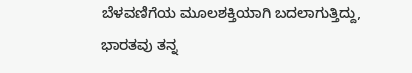ಬೆಳವಣಿಗೆಯ ಮೂಲಶಕ್ತಿಯಾಗಿ ಬದಲಾಗುತ್ತಿದ್ದು, ಭಾರತವು ತನ್ನ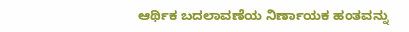ಆರ್ಥಿಕ ಬದಲಾವಣೆಯ ನಿರ್ಣಾಯಕ ಹಂತವನ್ನು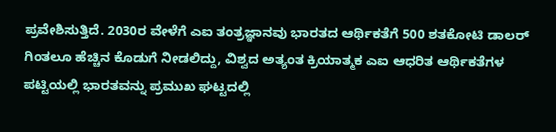ಪ್ರವೇಶಿಸುತ್ತಿದೆ. 2030ರ ವೇಳೆಗೆ ಎಐ ತಂತ್ರಜ್ಞಾನವು ಭಾರತದ ಆರ್ಥಿಕತೆಗೆ 500 ಶತಕೋಟಿ ಡಾಲರ್‌ ಗಿಂತಲೂ ಹೆಚ್ಚಿನ ಕೊಡುಗೆ ನೀಡಲಿದ್ದು, ವಿಶ್ವದ ಅತ್ಯಂತ ಕ್ರಿಯಾತ್ಮಕ ಎಐ ಆಧರಿತ ಆರ್ಥಿಕತೆಗಳ ಪಟ್ಟಿಯಲ್ಲಿ ಭಾರತವನ್ನು ಪ್ರಮುಖ ಘಟ್ಟದಲ್ಲಿ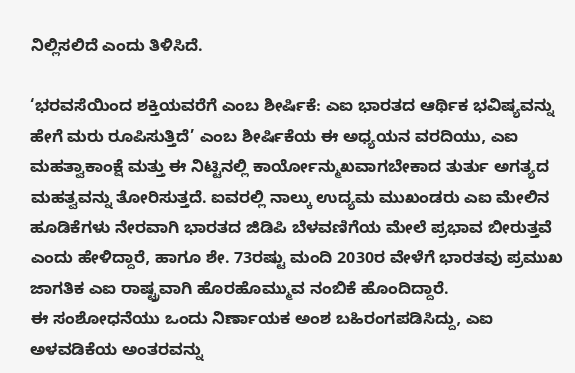ನಿಲ್ಲಿಸಲಿದೆ ಎಂದು ತಿಳಿಸಿದೆ.

‘ಭರವಸೆಯಿಂದ ಶಕ್ತಿಯವರೆಗೆ ಎಂಬ ಶೀರ್ಷಿಕೆ: ಎಐ ಭಾರತದ ಆರ್ಥಿಕ ಭವಿಷ್ಯವನ್ನು ಹೇಗೆ ಮರು ರೂಪಿಸುತ್ತಿದೆ’ ಎಂಬ ಶೀರ್ಷಿಕೆಯ ಈ ಅಧ್ಯಯನ ವರದಿಯು, ಎಐ ಮಹತ್ವಾಕಾಂಕ್ಷೆ ಮತ್ತು ಈ ನಿಟ್ಟಿನಲ್ಲಿ ಕಾರ್ಯೋನ್ಮುಖವಾಗಬೇಕಾದ ತುರ್ತು ಅಗತ್ಯದ ಮಹತ್ವವನ್ನು ತೋರಿಸುತ್ತದೆ. ಐವರಲ್ಲಿ ನಾಲ್ಕು ಉದ್ಯಮ ಮುಖಂಡರು ಎಐ ಮೇಲಿನ ಹೂಡಿಕೆಗಳು ನೇರವಾಗಿ ಭಾರತದ ಜಿಡಿಪಿ ಬೆಳವಣಿಗೆಯ ಮೇಲೆ ಪ್ರಭಾವ ಬೀರುತ್ತವೆ ಎಂದು ಹೇಳಿದ್ದಾರೆ, ಹಾಗೂ ಶೇ. 73ರಷ್ಟು ಮಂದಿ 2030ರ ವೇಳೆಗೆ ಭಾರತವು ಪ್ರಮುಖ ಜಾಗತಿಕ ಎಐ ರಾಷ್ಟ್ರವಾಗಿ ಹೊರಹೊಮ್ಮುವ ನಂಬಿಕೆ ಹೊಂದಿದ್ದಾರೆ.
ಈ ಸಂಶೋಧನೆಯು ಒಂದು ನಿರ್ಣಾಯಕ ಅಂಶ ಬಹಿರಂಗಪಡಿಸಿದ್ದು, ಎಐ ಅಳವಡಿಕೆಯ ಅಂತರವನ್ನು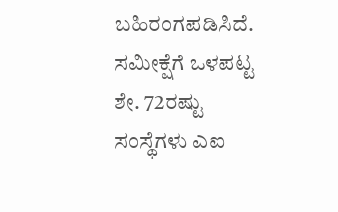ಬಹಿರಂಗಪಡಿಸಿದೆ. ಸಮೀಕ್ಷೆಗೆ ಒಳಪಟ್ಟ ಶೇ. 72ರಷ್ಟು ಸಂಸ್ಥೆಗಳು ಎಐ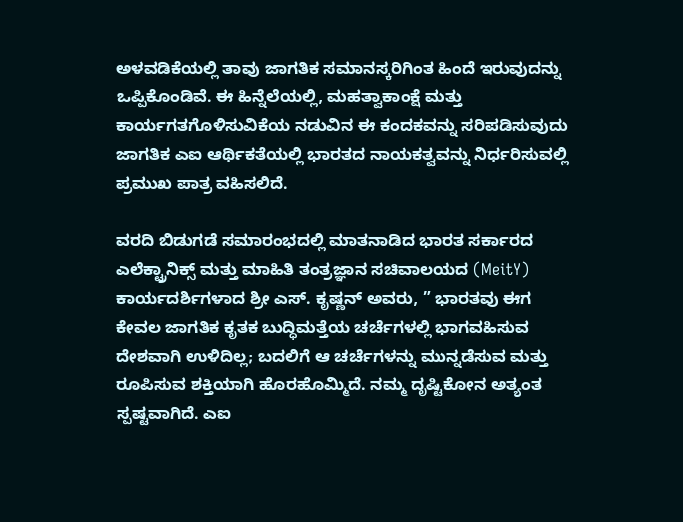ಅಳವಡಿಕೆಯಲ್ಲಿ ತಾವು ಜಾಗತಿಕ ಸಮಾನಸ್ಕರಿಗಿಂತ ಹಿಂದೆ ಇರುವುದನ್ನು ಒಪ್ಪಿಕೊಂಡಿವೆ. ಈ ಹಿನ್ನೆಲೆಯಲ್ಲಿ, ಮಹತ್ವಾಕಾಂಕ್ಷೆ ಮತ್ತು ಕಾರ್ಯಗತಗೊಳಿಸುವಿಕೆಯ ನಡುವಿನ ಈ ಕಂದಕವನ್ನು ಸರಿಪಡಿಸುವುದು ಜಾಗತಿಕ ಎಐ ಆರ್ಥಿಕತೆಯಲ್ಲಿ ಭಾರತದ ನಾಯಕತ್ವವನ್ನು ನಿರ್ಧರಿಸುವಲ್ಲಿ ಪ್ರಮುಖ ಪಾತ್ರ ವಹಿಸಲಿದೆ.

ವರದಿ ಬಿಡುಗಡೆ ಸಮಾರಂಭದಲ್ಲಿ ಮಾತನಾಡಿದ ಭಾರತ ಸರ್ಕಾರದ ಎಲೆಕ್ಟ್ರಾನಿಕ್ಸ್ ಮತ್ತು ಮಾಹಿತಿ ತಂತ್ರಜ್ಞಾನ ಸಚಿವಾಲಯದ (MeitY) ಕಾರ್ಯದರ್ಶಿಗಳಾದ ಶ್ರೀ ಎಸ್. ಕೃಷ್ಣನ್ ಅವರು, ” ಭಾರತವು ಈಗ ಕೇವಲ ಜಾಗತಿಕ ಕೃತಕ ಬುದ್ಧಿಮತ್ತೆಯ ಚರ್ಚೆಗಳಲ್ಲಿ ಭಾಗವಹಿಸುವ ದೇಶವಾಗಿ ಉಳಿದಿಲ್ಲ; ಬದಲಿಗೆ ಆ ಚರ್ಚೆಗಳನ್ನು ಮುನ್ನಡೆಸುವ ಮತ್ತು ರೂಪಿಸುವ ಶಕ್ತಿಯಾಗಿ ಹೊರಹೊಮ್ಮಿದೆ. ನಮ್ಮ ದೃಷ್ಟಿಕೋನ ಅತ್ಯಂತ ಸ್ಪಷ್ಟವಾಗಿದೆ. ಎಐ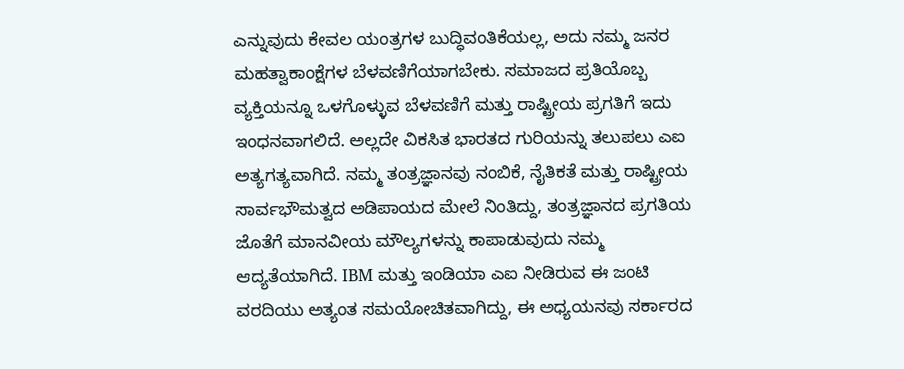ಎನ್ನುವುದು ಕೇವಲ ಯಂತ್ರಗಳ ಬುದ್ಧಿವಂತಿಕೆಯಲ್ಲ, ಅದು ನಮ್ಮ ಜನರ ಮಹತ್ವಾಕಾಂಕ್ಷೆಗಳ ಬೆಳವಣಿಗೆಯಾಗಬೇಕು. ಸಮಾಜದ ಪ್ರತಿಯೊಬ್ಬ ವ್ಯಕ್ತಿಯನ್ನೂ ಒಳಗೊಳ್ಳುವ ಬೆಳವಣಿಗೆ ಮತ್ತು ರಾಷ್ಟ್ರೀಯ ಪ್ರಗತಿಗೆ ಇದು ಇಂಧನವಾಗಲಿದೆ. ಅಲ್ಲದೇ ವಿಕಸಿತ ಭಾರತದ ಗುರಿಯನ್ನು ತಲುಪಲು ಎಐ ಅತ್ಯಗತ್ಯವಾಗಿದೆ. ನಮ್ಮ ತಂತ್ರಜ್ಞಾನವು ನಂಬಿಕೆ, ನೈತಿಕತೆ ಮತ್ತು ರಾಷ್ಟ್ರೀಯ ಸಾರ್ವಭೌಮತ್ವದ ಅಡಿಪಾಯದ ಮೇಲೆ ನಿಂತಿದ್ದು, ತಂತ್ರಜ್ಞಾನದ ಪ್ರಗತಿಯ ಜೊತೆಗೆ ಮಾನವೀಯ ಮೌಲ್ಯಗಳನ್ನು ಕಾಪಾಡುವುದು ನಮ್ಮ ಆದ್ಯತೆಯಾಗಿದೆ. IBM ಮತ್ತು ಇಂಡಿಯಾ ಎಐ ನೀಡಿರುವ ಈ ಜಂಟಿ ವರದಿಯು ಅತ್ಯಂತ ಸಮಯೋಚಿತವಾಗಿದ್ದು, ಈ ಅಧ್ಯಯನವು ಸರ್ಕಾರದ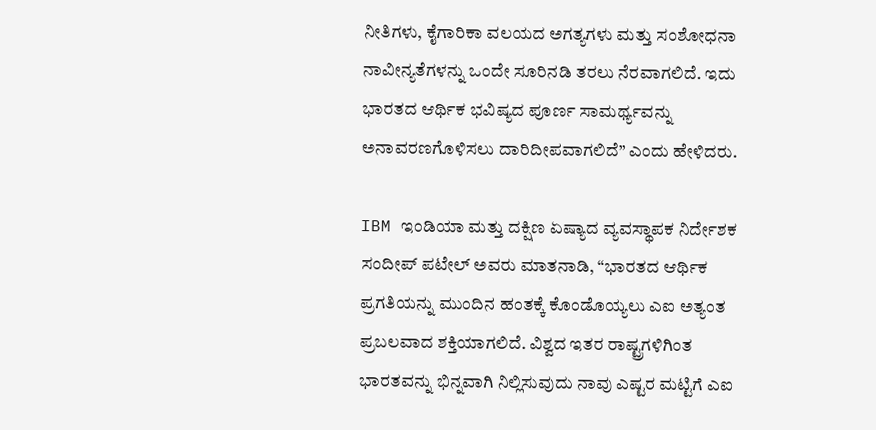ನೀತಿಗಳು, ಕೈಗಾರಿಕಾ ವಲಯದ ಅಗತ್ಯಗಳು ಮತ್ತು ಸಂಶೋಧನಾ ನಾವೀನ್ಯತೆಗಳನ್ನು ಒಂದೇ ಸೂರಿನಡಿ ತರಲು ನೆರವಾಗಲಿದೆ. ಇದು ಭಾರತದ ಆರ್ಥಿಕ ಭವಿಷ್ಯದ ಪೂರ್ಣ ಸಾಮರ್ಥ್ಯವನ್ನು ಅನಾವರಣಗೊಳಿಸಲು ದಾರಿದೀಪವಾಗಲಿದೆ” ಎಂದು ಹೇಳಿದರು.

IBM ಇಂಡಿಯಾ ಮತ್ತು ದಕ್ಷಿಣ ಏಷ್ಯಾದ ವ್ಯವಸ್ಥಾಪಕ ನಿರ್ದೇಶಕ ಸಂದೀಪ್ ಪಟೇಲ್ ಅವರು ಮಾತನಾಡಿ, “ಭಾರತದ ಆರ್ಥಿಕ ಪ್ರಗತಿಯನ್ನು ಮುಂದಿನ ಹಂತಕ್ಕೆ ಕೊಂಡೊಯ್ಯಲು ಎಐ ಅತ್ಯಂತ ಪ್ರಬಲವಾದ ಶಕ್ತಿಯಾಗಲಿದೆ. ವಿಶ್ವದ ಇತರ ರಾಷ್ಟ್ರಗಳಿಗಿಂತ ಭಾರತವನ್ನು ಭಿನ್ನವಾಗಿ ನಿಲ್ಲಿಸುವುದು ನಾವು ಎಷ್ಟರ ಮಟ್ಟಿಗೆ ಎಐ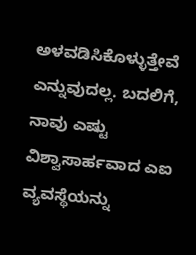ಅಳವಡಿಸಿಕೊಳ್ಳುತ್ತೇವೆ ಎನ್ನುವುದಲ್ಲ. ಬದಲಿಗೆ, ನಾವು ಎಷ್ಟು ವಿಶ್ವಾಸಾರ್ಹವಾದ ಎಐ ವ್ಯವಸ್ಥೆಯನ್ನು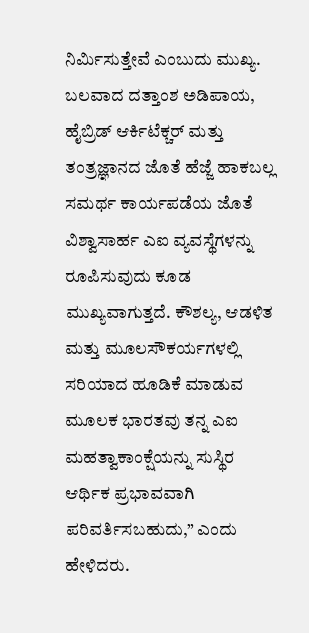ನಿರ್ಮಿಸುತ್ತೇವೆ ಎಂಬುದು ಮುಖ್ಯ. ಬಲವಾದ ದತ್ತಾಂಶ ಅಡಿಪಾಯ, ಹೈಬ್ರಿಡ್ ಆರ್ಕಿಟೆಕ್ಚರ್ ಮತ್ತು ತಂತ್ರಜ್ಞಾನದ ಜೊತೆ ಹೆಜ್ಜೆ ಹಾಕಬಲ್ಲ ಸಮರ್ಥ ಕಾರ್ಯಪಡೆಯ ಜೊತೆ ವಿಶ್ವಾಸಾರ್ಹ ಎಐ ವ್ಯವಸ್ಥೆಗಳನ್ನು ರೂಪಿಸುವುದು ಕೂಡ ಮುಖ್ಯವಾಗುತ್ತದೆ. ಕೌಶಲ್ಯ, ಆಡಳಿತ ಮತ್ತು ಮೂಲಸೌಕರ್ಯಗಳಲ್ಲಿ ಸರಿಯಾದ ಹೂಡಿಕೆ ಮಾಡುವ ಮೂಲಕ ಭಾರತವು ತನ್ನ ಎಐ ಮಹತ್ವಾಕಾಂಕ್ಷೆಯನ್ನು ಸುಸ್ಥಿರ ಆರ್ಥಿಕ ಪ್ರಭಾವವಾಗಿ ಪರಿವರ್ತಿಸಬಹುದು,” ಎಂದು ಹೇಳಿದರು.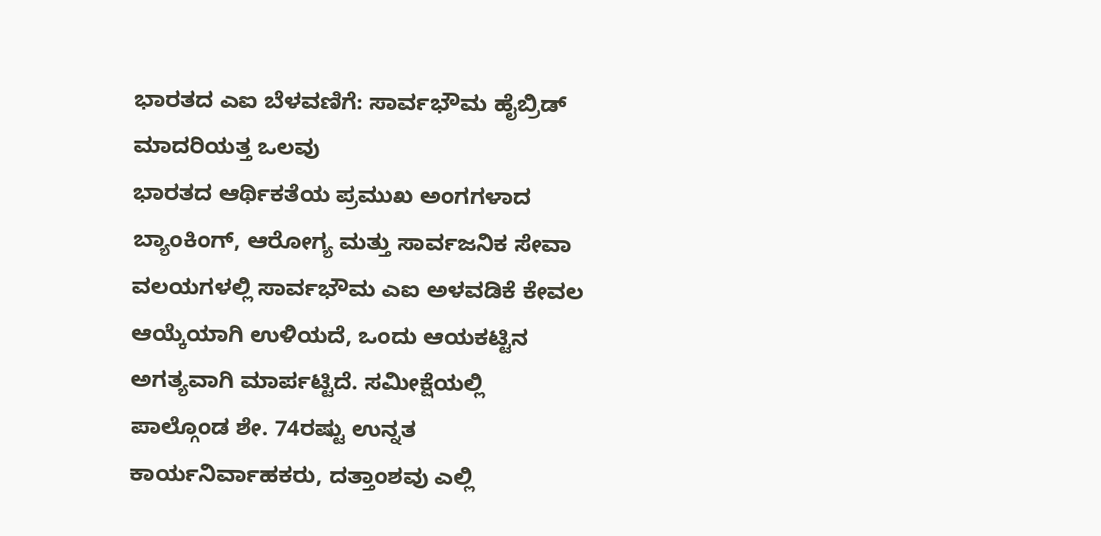ಭಾರತದ ಎಐ ಬೆಳವಣಿಗೆ: ಸಾರ್ವಭೌಮ ಹೈಬ್ರಿಡ್ ಮಾದರಿಯತ್ತ ಒಲವು
ಭಾರತದ ಆರ್ಥಿಕತೆಯ ಪ್ರಮುಖ ಅಂಗಗಳಾದ ಬ್ಯಾಂಕಿಂಗ್, ಆರೋಗ್ಯ ಮತ್ತು ಸಾರ್ವಜನಿಕ ಸೇವಾ ವಲಯಗಳಲ್ಲಿ ಸಾರ್ವಭೌಮ ಎಐ ಅಳವಡಿಕೆ ಕೇವಲ ಆಯ್ಕೆಯಾಗಿ ಉಳಿಯದೆ, ಒಂದು ಆಯಕಟ್ಟಿನ ಅಗತ್ಯವಾಗಿ ಮಾರ್ಪಟ್ಟಿದೆ. ಸಮೀಕ್ಷೆಯಲ್ಲಿ ಪಾಲ್ಗೊಂಡ ಶೇ. 74ರಷ್ಟು ಉನ್ನತ ಕಾರ್ಯನಿರ್ವಾಹಕರು, ದತ್ತಾಂಶವು ಎಲ್ಲಿ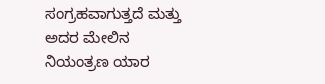ಸಂಗ್ರಹವಾಗುತ್ತದೆ ಮತ್ತು ಅದರ ಮೇಲಿನ ನಿಯಂತ್ರಣ ಯಾರ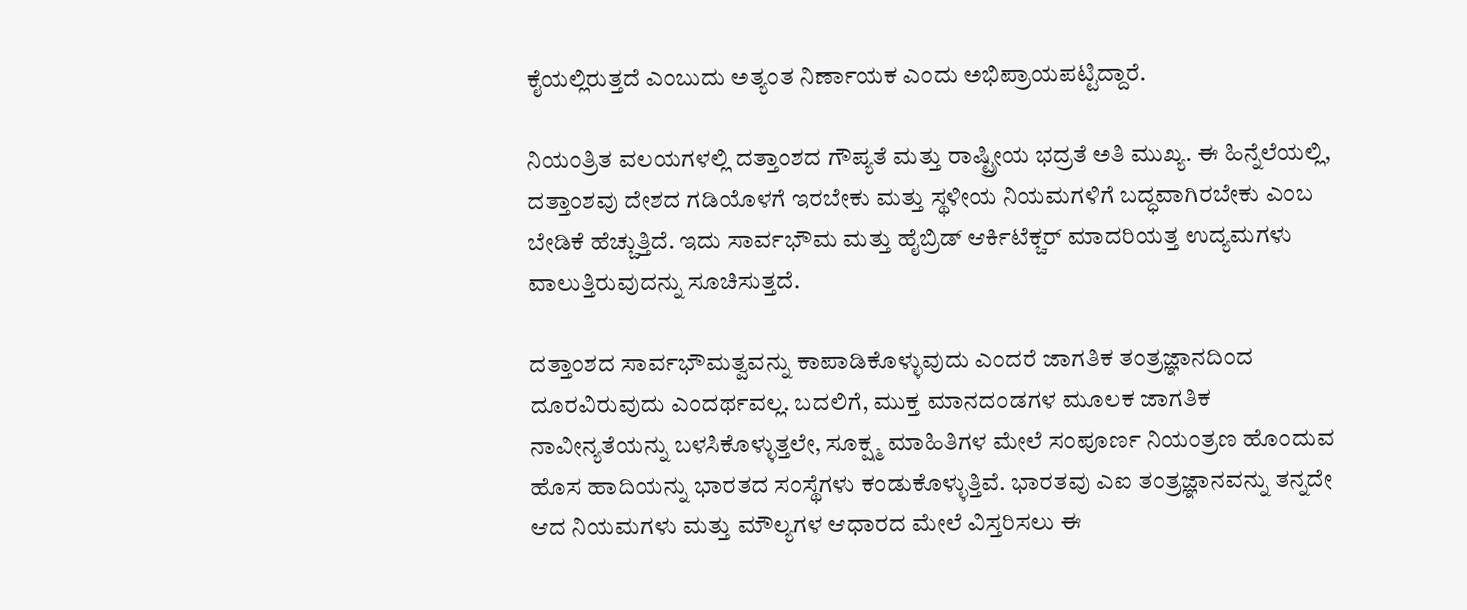ಕೈಯಲ್ಲಿರುತ್ತದೆ ಎಂಬುದು ಅತ್ಯಂತ ನಿರ್ಣಾಯಕ ಎಂದು ಅಭಿಪ್ರಾಯಪಟ್ಟಿದ್ದಾರೆ.

ನಿಯಂತ್ರಿತ ವಲಯಗಳಲ್ಲಿ ದತ್ತಾಂಶದ ಗೌಪ್ಯತೆ ಮತ್ತು ರಾಷ್ಟ್ರೀಯ ಭದ್ರತೆ ಅತಿ ಮುಖ್ಯ. ಈ ಹಿನ್ನೆಲೆಯಲ್ಲಿ, ದತ್ತಾಂಶವು ದೇಶದ ಗಡಿಯೊಳಗೆ ಇರಬೇಕು ಮತ್ತು ಸ್ಥಳೀಯ ನಿಯಮಗಳಿಗೆ ಬದ್ಧವಾಗಿರಬೇಕು ಎಂಬ ಬೇಡಿಕೆ ಹೆಚ್ಚುತ್ತಿದೆ. ಇದು ಸಾರ್ವಭೌಮ ಮತ್ತು ಹೈಬ್ರಿಡ್ ಆರ್ಕಿಟೆಕ್ಚರ್ ಮಾದರಿಯತ್ತ ಉದ್ಯಮಗಳು ವಾಲುತ್ತಿರುವುದನ್ನು ಸೂಚಿಸುತ್ತದೆ.

ದತ್ತಾಂಶದ ಸಾರ್ವಭೌಮತ್ವವನ್ನು ಕಾಪಾಡಿಕೊಳ್ಳುವುದು ಎಂದರೆ ಜಾಗತಿಕ ತಂತ್ರಜ್ಞಾನದಿಂದ ದೂರವಿರುವುದು ಎಂದರ್ಥವಲ್ಲ. ಬದಲಿಗೆ, ಮುಕ್ತ ಮಾನದಂಡಗಳ ಮೂಲಕ ಜಾಗತಿಕ ನಾವೀನ್ಯತೆಯನ್ನು ಬಳಸಿಕೊಳ್ಳುತ್ತಲೇ, ಸೂಕ್ಷ್ಮ ಮಾಹಿತಿಗಳ ಮೇಲೆ ಸಂಪೂರ್ಣ ನಿಯಂತ್ರಣ ಹೊಂದುವ ಹೊಸ ಹಾದಿಯನ್ನು ಭಾರತದ ಸಂಸ್ಥೆಗಳು ಕಂಡುಕೊಳ್ಳುತ್ತಿವೆ. ಭಾರತವು ಎಐ ತಂತ್ರಜ್ಞಾನವನ್ನು ತನ್ನದೇ ಆದ ನಿಯಮಗಳು ಮತ್ತು ಮೌಲ್ಯಗಳ ಆಧಾರದ ಮೇಲೆ ವಿಸ್ತರಿಸಲು ಈ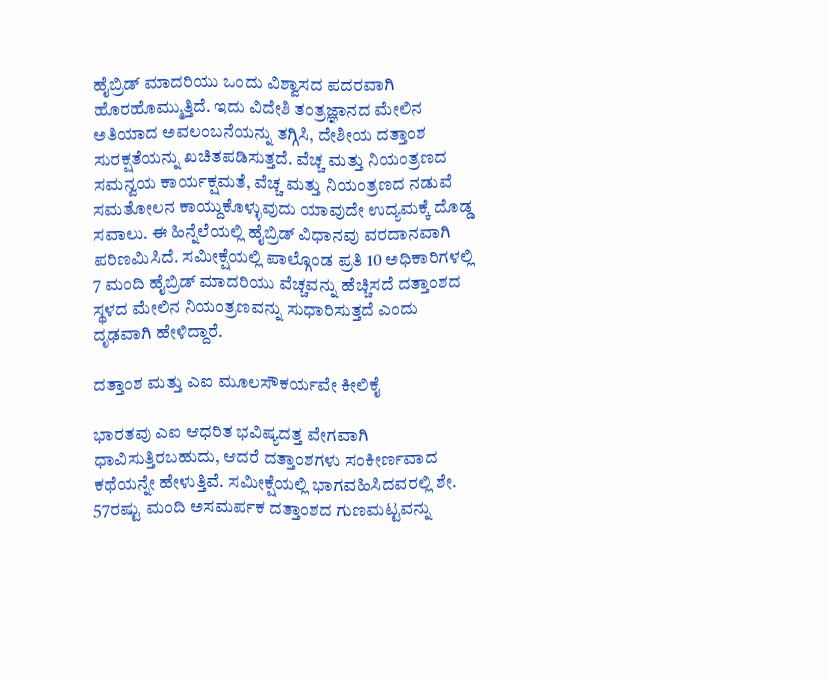ಹೈಬ್ರಿಡ್ ಮಾದರಿಯು ಒಂದು ವಿಶ್ವಾಸದ ಪದರವಾಗಿ ಹೊರಹೊಮ್ಮುತ್ತಿದೆ. ಇದು ವಿದೇಶಿ ತಂತ್ರಜ್ಞಾನದ ಮೇಲಿನ ಅತಿಯಾದ ಅವಲಂಬನೆಯನ್ನು ತಗ್ಗಿಸಿ, ದೇಶೀಯ ದತ್ತಾಂಶ ಸುರಕ್ಷತೆಯನ್ನು ಖಚಿತಪಡಿಸುತ್ತದೆ. ವೆಚ್ಚ ಮತ್ತು ನಿಯಂತ್ರಣದ ಸಮನ್ವಯ ಕಾರ್ಯಕ್ಷಮತೆ, ವೆಚ್ಚ ಮತ್ತು ನಿಯಂತ್ರಣದ ನಡುವೆ ಸಮತೋಲನ ಕಾಯ್ದುಕೊಳ್ಳುವುದು ಯಾವುದೇ ಉದ್ಯಮಕ್ಕೆ ದೊಡ್ಡ ಸವಾಲು. ಈ ಹಿನ್ನೆಲೆಯಲ್ಲಿ ಹೈಬ್ರಿಡ್ ವಿಧಾನವು ವರದಾನವಾಗಿ ಪರಿಣಮಿಸಿದೆ. ಸಮೀಕ್ಷೆಯಲ್ಲಿ ಪಾಲ್ಗೊಂಡ ಪ್ರತಿ 10 ಅಧಿಕಾರಿಗಳಲ್ಲಿ 7 ಮಂದಿ ಹೈಬ್ರಿಡ್ ಮಾದರಿಯು ವೆಚ್ಚವನ್ನು ಹೆಚ್ಚಿಸದೆ ದತ್ತಾಂಶದ ಸ್ಥಳದ ಮೇಲಿನ ನಿಯಂತ್ರಣವನ್ನು ಸುಧಾರಿಸುತ್ತದೆ ಎಂದು ದೃಢವಾಗಿ ಹೇಳಿದ್ದಾರೆ.

ದತ್ತಾಂಶ ಮತ್ತು ಎಐ ಮೂಲಸೌಕರ್ಯವೇ ಕೀಲಿಕೈ

ಭಾರತವು ಎಐ ಆಧರಿತ ಭವಿಷ್ಯದತ್ತ ವೇಗವಾಗಿ ಧಾವಿಸುತ್ತಿರಬಹುದು, ಆದರೆ ದತ್ತಾಂಶಗಳು ಸಂಕೀರ್ಣವಾದ ಕಥೆಯನ್ನೇ ಹೇಳುತ್ತಿವೆ. ಸಮೀಕ್ಷೆಯಲ್ಲಿ ಭಾಗವಹಿಸಿದವರಲ್ಲಿ ಶೇ. 57ರಷ್ಟು ಮಂದಿ ಅಸಮರ್ಪಕ ದತ್ತಾಂಶದ ಗುಣಮಟ್ಟವನ್ನು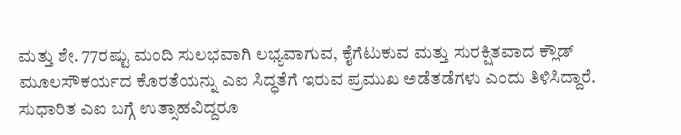ಮತ್ತು ಶೇ. 77ರಷ್ಟು ಮಂದಿ ಸುಲಭವಾಗಿ ಲಭ್ಯವಾಗುವ, ಕೈಗೆಟುಕುವ ಮತ್ತು ಸುರಕ್ಷಿತವಾದ ಕ್ಲೌಡ್ ಮೂಲಸೌಕರ್ಯದ ಕೊರತೆಯನ್ನು ಎಐ ಸಿದ್ಧತೆಗೆ ಇರುವ ಪ್ರಮುಖ ಅಡೆತಡೆಗಳು ಎಂದು ತಿಳಿಸಿದ್ದಾರೆ. ಸುಧಾರಿತ ಎಐ ಬಗ್ಗೆ ಉತ್ಸಾಹವಿದ್ದರೂ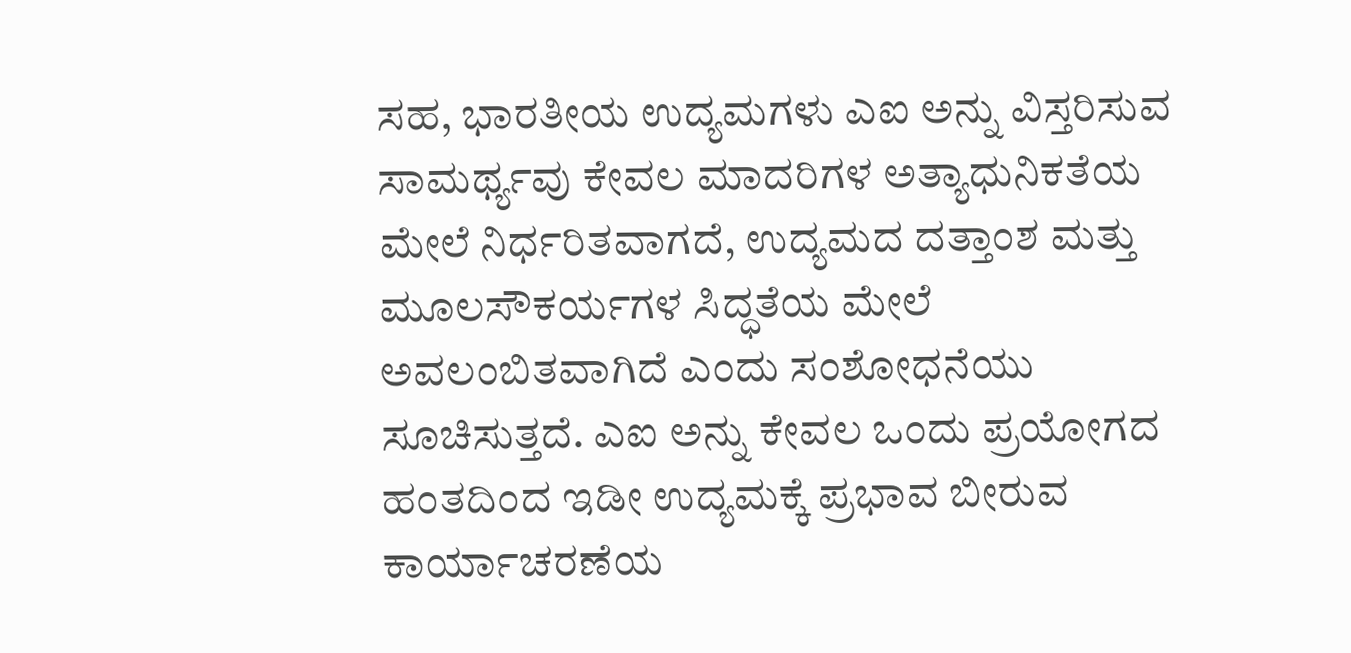ಸಹ, ಭಾರತೀಯ ಉದ್ಯಮಗಳು ಎಐ ಅನ್ನು ವಿಸ್ತರಿಸುವ ಸಾಮರ್ಥ್ಯವು ಕೇವಲ ಮಾದರಿಗಳ ಅತ್ಯಾಧುನಿಕತೆಯ ಮೇಲೆ ನಿರ್ಧರಿತವಾಗದೆ, ಉದ್ಯಮದ ದತ್ತಾಂಶ ಮತ್ತು ಮೂಲಸೌಕರ್ಯಗಳ ಸಿದ್ಧತೆಯ ಮೇಲೆ ಅವಲಂಬಿತವಾಗಿದೆ ಎಂದು ಸಂಶೋಧನೆಯು ಸೂಚಿಸುತ್ತದೆ. ಎಐ ಅನ್ನು ಕೇವಲ ಒಂದು ಪ್ರಯೋಗದ ಹಂತದಿಂದ ಇಡೀ ಉದ್ಯಮಕ್ಕೆ ಪ್ರಭಾವ ಬೀರುವ ಕಾರ್ಯಾಚರಣೆಯ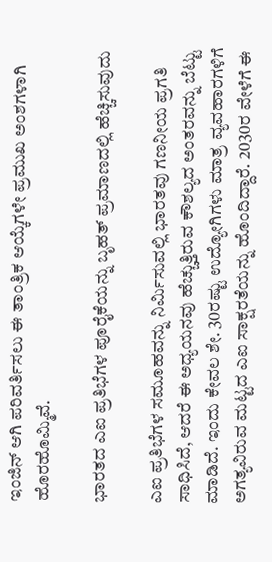ಇಂಜಿನ್ ಆಗಿ ಪರಿವರ್ತಿಸಲು ಈ ತಾಂತ್ರಿಕ ಆಯ್ಕೆಗಳೇ ಪ್ರಮುಖ ಅಂಶಗಳಾಗಿ ಹೊರಹೊಮ್ಮಿವೆ.

ಭಾರತದ ಎಐ ಪ್ರತಿಭೆಗಳ ಪೂರೈಕೆಯನ್ನು ಬೃಹತ್ ಪ್ರಮಾಣದಲ್ಲಿ ಹೆಚ್ಚಿಸುವುದು

ಎಐ ಪ್ರತಿಭೆಗಳ ಸಮೂಹವನ್ನು ನಿರ್ಮಿಸುವಲ್ಲಿ ಭಾರತವು ಗಣನೀಯ ಪ್ರಗತಿ ಸಾಧಿಸಿದೆ, ಆದರೆ ಈ ಅಧ್ಯಯನವು ಹೆಚ್ಚುತ್ತಿರುವ ಕೌಶಲ್ಯದ ಅಂತರವನ್ನು ಬೆಟ್ಟು ಮಾಡಿದೆ. ಇಂದು ಕೇವಲ ಶೇ. 30ರಷ್ಟು ಉದ್ಯೋಗಿಗಳು ಮಾತ್ರ ವ್ಯವಹಾರಗಳಿಗೆ ಅಗತ್ಯವಿರುವ ಮಟ್ಟದ ಎಐ ಸಾಕ್ಷರತೆಯನ್ನು ಹೊಂದಿದ್ದಾರೆ. 2030ರ ವೇಳೆಗೆ ಈ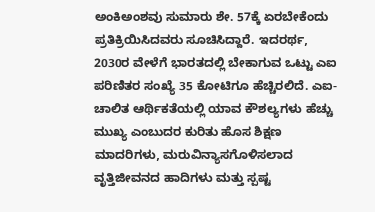ಅಂಕಿಅಂಶವು ಸುಮಾರು ಶೇ. 57ಕ್ಕೆ ಏರಬೇಕೆಂದು ಪ್ರತಿಕ್ರಿಯಿಸಿದವರು ಸೂಚಿಸಿದ್ದಾರೆ. ಇದರರ್ಥ, 2030ರ ವೇಳೆಗೆ ಭಾರತದಲ್ಲಿ ಬೇಕಾಗುವ ಒಟ್ಟು ಎಐ ಪರಿಣಿತರ ಸಂಖ್ಯೆ 35 ಕೋಟಿಗೂ ಹೆಚ್ಚಿರಲಿದೆ. ಎಐ-ಚಾಲಿತ ಆರ್ಥಿಕತೆಯಲ್ಲಿ ಯಾವ ಕೌಶಲ್ಯಗಳು ಹೆಚ್ಚು ಮುಖ್ಯ ಎಂಬುದರ ಕುರಿತು ಹೊಸ ಶಿಕ್ಷಣ ಮಾದರಿಗಳು, ಮರುವಿನ್ಯಾಸಗೊಳಿಸಲಾದ ವೃತ್ತಿಜೀವನದ ಹಾದಿಗಳು ಮತ್ತು ಸ್ಪಷ್ಟ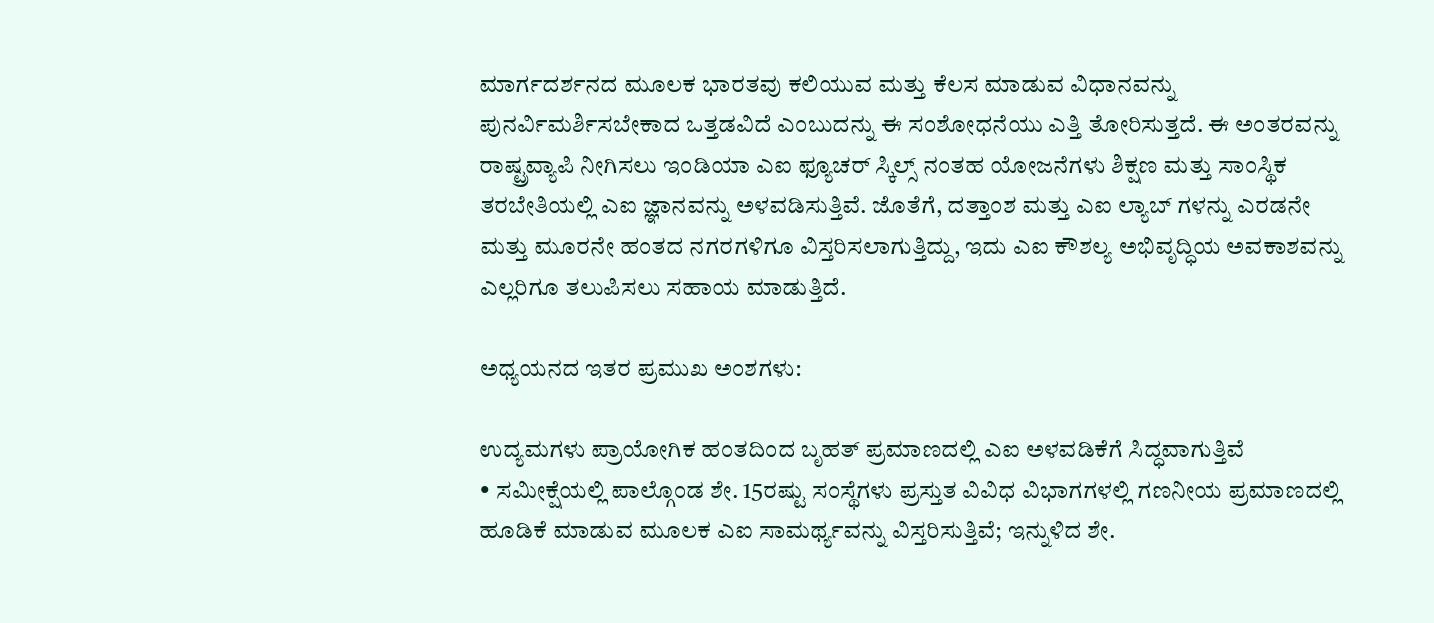ಮಾರ್ಗದರ್ಶನದ ಮೂಲಕ ಭಾರತವು ಕಲಿಯುವ ಮತ್ತು ಕೆಲಸ ಮಾಡುವ ವಿಧಾನವನ್ನು ಪುನರ್ವಿಮರ್ಶಿಸಬೇಕಾದ ಒತ್ತಡವಿದೆ ಎಂಬುದನ್ನು ಈ ಸಂಶೋಧನೆಯು ಎತ್ತಿ ತೋರಿಸುತ್ತದೆ. ಈ ಅಂತರವನ್ನು ರಾಷ್ಟ್ರವ್ಯಾಪಿ ನೀಗಿಸಲು ಇಂಡಿಯಾ ಎಐ ಫ್ಯೂಚರ್ ಸ್ಕಿಲ್ಸ್ ನಂತಹ ಯೋಜನೆಗಳು ಶಿಕ್ಷಣ ಮತ್ತು ಸಾಂಸ್ಥಿಕ ತರಬೇತಿಯಲ್ಲಿ ಎಐ ಜ್ಞಾನವನ್ನು ಅಳವಡಿಸುತ್ತಿವೆ. ಜೊತೆಗೆ, ದತ್ತಾಂಶ ಮತ್ತು ಎಐ ಲ್ಯಾಬ್‌ ಗಳನ್ನು ಎರಡನೇ ಮತ್ತು ಮೂರನೇ ಹಂತದ ನಗರಗಳಿಗೂ ವಿಸ್ತರಿಸಲಾಗುತ್ತಿದ್ದು, ಇದು ಎಐ ಕೌಶಲ್ಯ ಅಭಿವೃದ್ಧಿಯ ಅವಕಾಶವನ್ನು ಎಲ್ಲರಿಗೂ ತಲುಪಿಸಲು ಸಹಾಯ ಮಾಡುತ್ತಿದೆ.

ಅಧ್ಯಯನದ ಇತರ ಪ್ರಮುಖ ಅಂಶಗಳು:

ಉದ್ಯಮಗಳು ಪ್ರಾಯೋಗಿಕ ಹಂತದಿಂದ ಬೃಹತ್ ಪ್ರಮಾಣದಲ್ಲಿ ಎಐ ಅಳವಡಿಕೆಗೆ ಸಿದ್ಧವಾಗುತ್ತಿವೆ
• ಸಮೀಕ್ಷೆಯಲ್ಲಿ ಪಾಲ್ಗೊಂಡ ಶೇ. 15ರಷ್ಟು ಸಂಸ್ಥೆಗಳು ಪ್ರಸ್ತುತ ವಿವಿಧ ವಿಭಾಗಗಳಲ್ಲಿ ಗಣನೀಯ ಪ್ರಮಾಣದಲ್ಲಿ ಹೂಡಿಕೆ ಮಾಡುವ ಮೂಲಕ ಎಐ ಸಾಮರ್ಥ್ಯವನ್ನು ವಿಸ್ತರಿಸುತ್ತಿವೆ; ಇನ್ನುಳಿದ ಶೇ.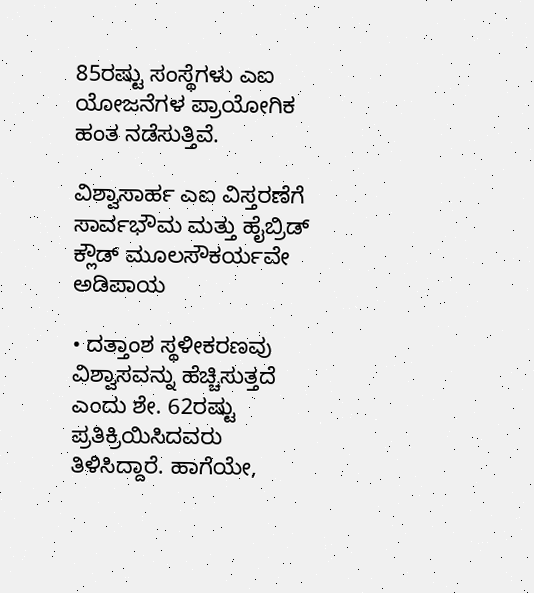85ರಷ್ಟು ಸಂಸ್ಥೆಗಳು ಎಐ ಯೋಜನೆಗಳ ಪ್ರಾಯೋಗಿಕ ಹಂತ ನಡೆಸುತ್ತಿವೆ.

ವಿಶ್ವಾಸಾರ್ಹ ಎಐ ವಿಸ್ತರಣೆಗೆ ಸಾರ್ವಭೌಮ ಮತ್ತು ಹೈಬ್ರಿಡ್ ಕ್ಲೌಡ್ ಮೂಲಸೌಕರ್ಯವೇ ಅಡಿಪಾಯ

• ದತ್ತಾಂಶ ಸ್ಥಳೀಕರಣವು ವಿಶ್ವಾಸವನ್ನು ಹೆಚ್ಚಿಸುತ್ತದೆ ಎಂದು ಶೇ. 62ರಷ್ಟು ಪ್ರತಿಕ್ರಿಯಿಸಿದವರು ತಿಳಿಸಿದ್ದಾರೆ. ಹಾಗೆಯೇ,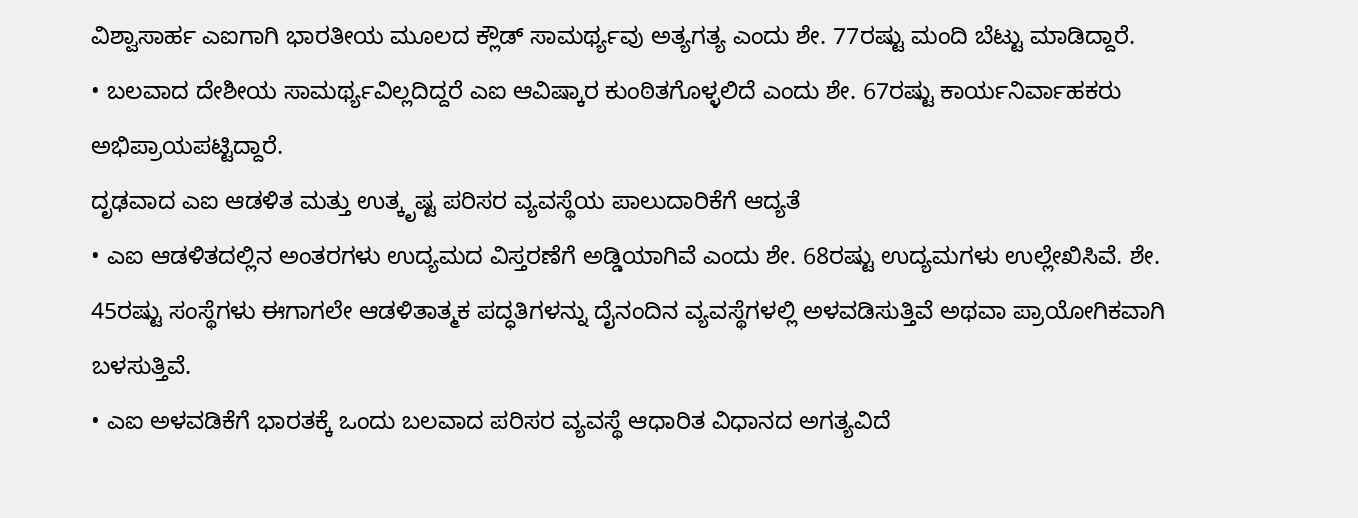ವಿಶ್ವಾಸಾರ್ಹ ಎಐಗಾಗಿ ಭಾರತೀಯ ಮೂಲದ ಕ್ಲೌಡ್ ಸಾಮರ್ಥ್ಯವು ಅತ್ಯಗತ್ಯ ಎಂದು ಶೇ. 77ರಷ್ಟು ಮಂದಿ ಬೆಟ್ಟು ಮಾಡಿದ್ದಾರೆ.
• ಬಲವಾದ ದೇಶೀಯ ಸಾಮರ್ಥ್ಯವಿಲ್ಲದಿದ್ದರೆ ಎಐ ಆವಿಷ್ಕಾರ ಕುಂಠಿತಗೊಳ್ಳಲಿದೆ ಎಂದು ಶೇ. 67ರಷ್ಟು ಕಾರ್ಯನಿರ್ವಾಹಕರು ಅಭಿಪ್ರಾಯಪಟ್ಟಿದ್ದಾರೆ.
ದೃಢವಾದ ಎಐ ಆಡಳಿತ ಮತ್ತು ಉತ್ಕೃಷ್ಟ ಪರಿಸರ ವ್ಯವಸ್ಥೆಯ ಪಾಲುದಾರಿಕೆಗೆ ಆದ್ಯತೆ
• ಎಐ ಆಡಳಿತದಲ್ಲಿನ ಅಂತರಗಳು ಉದ್ಯಮದ ವಿಸ್ತರಣೆಗೆ ಅಡ್ಡಿಯಾಗಿವೆ ಎಂದು ಶೇ. 68ರಷ್ಟು ಉದ್ಯಮಗಳು ಉಲ್ಲೇಖಿಸಿವೆ. ಶೇ. 45ರಷ್ಟು ಸಂಸ್ಥೆಗಳು ಈಗಾಗಲೇ ಆಡಳಿತಾತ್ಮಕ ಪದ್ಧತಿಗಳನ್ನು ದೈನಂದಿನ ವ್ಯವಸ್ಥೆಗಳಲ್ಲಿ ಅಳವಡಿಸುತ್ತಿವೆ ಅಥವಾ ಪ್ರಾಯೋಗಿಕವಾಗಿ ಬಳಸುತ್ತಿವೆ.
• ಎಐ ಅಳವಡಿಕೆಗೆ ಭಾರತಕ್ಕೆ ಒಂದು ಬಲವಾದ ಪರಿಸರ ವ್ಯವಸ್ಥೆ ಆಧಾರಿತ ವಿಧಾನದ ಅಗತ್ಯವಿದೆ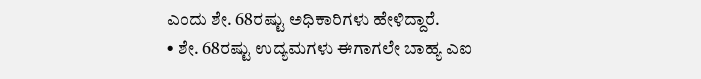ಎಂದು ಶೇ. 68ರಷ್ಟು ಅಧಿಕಾರಿಗಳು ಹೇಳಿದ್ದಾರೆ.
• ಶೇ. 68ರಷ್ಟು ಉದ್ಯಮಗಳು ಈಗಾಗಲೇ ಬಾಹ್ಯ ಎಐ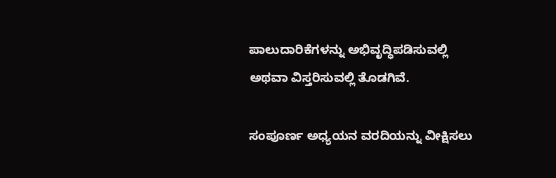ಪಾಲುದಾರಿಕೆಗಳನ್ನು ಅಭಿವೃದ್ಧಿಪಡಿಸುವಲ್ಲಿ ಅಥವಾ ವಿಸ್ತರಿಸುವಲ್ಲಿ ತೊಡಗಿವೆ.

ಸಂಪೂರ್ಣ ಅಧ್ಯಯನ ವರದಿಯನ್ನು ವೀಕ್ಷಿಸಲು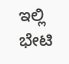ಇಲ್ಲಿ ಭೇಟಿ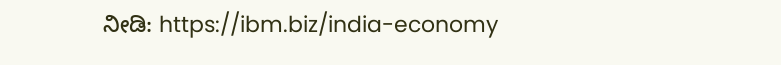ನೀಡಿ: https://ibm.biz/india-economy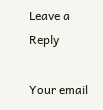Leave a Reply

Your email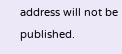address will not be published.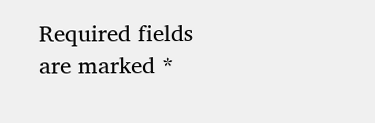Required fields are marked *